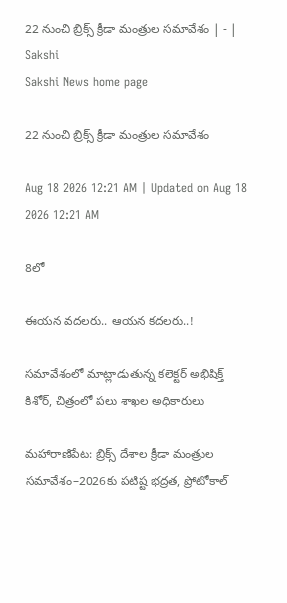22 నుంచి బ్రిక్స్‌ క్రీడా మంత్రుల సమావేశం | - | Sakshi
Sakshi News home page

22 నుంచి బ్రిక్స్‌ క్రీడా మంత్రుల సమావేశం

Aug 18 2026 12:21 AM | Updated on Aug 18 2026 12:21 AM

8లో

ఈయన వదలరు.. ఆయన కదలరు..!

సమావేశంలో మాట్లాడుతున్న కలెక్టర్‌ అభిషిక్త్‌ కిశోర్‌, చిత్రంలో పలు శాఖల అధికారులు

మహారాణిపేట: బ్రిక్స్‌ దేశాల క్రీడా మంత్రుల సమావేశం–2026కు పటిష్ట భద్రత, ప్రోటోకాల్‌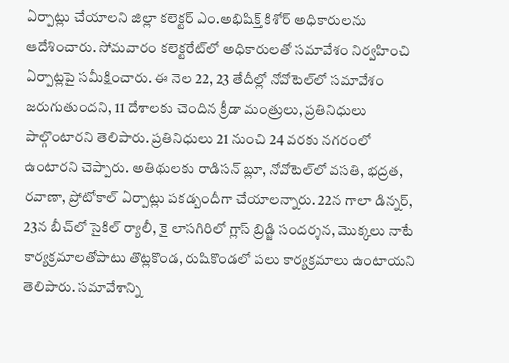ఏర్పాట్లు చేయాలని జిల్లా కలెక్టర్‌ ఎం.అభిషిక్త్‌ కిశోర్‌ అధికారులను ఆదేశించారు. సోమవారం కలెక్టరేట్‌లో అధికారులతో సమావేశం నిర్వహించి ఏర్పాట్లపై సమీక్షించారు. ఈ నెల 22, 23 తేదీల్లో నోవోటెల్‌లో సమావేశం జరుగుతుందని, 11 దేశాలకు చెందిన క్రీడా మంత్రులు, ప్రతినిధులు పాల్గొంటారని తెలిపారు. ప్రతినిధులు 21 నుంచి 24 వరకు నగరంలో ఉంటారని చెప్పారు. అతిథులకు రాడిసన్‌ బ్లూ, నోవోటెల్‌లో వసతి, భద్రత, రవాణా, ప్రోటోకాల్‌ ఏర్పాట్లు పకడ్బందీగా చేయాలన్నారు. 22న గాలా డిన్నర్‌, 23న బీచ్‌లో సైకిల్‌ ర్యాలీ, కై లాసగిరిలో గ్లాస్‌ బ్రిడ్జి సందర్శన, మొక్కలు నాటే కార్యక్రమాలతోపాటు తొట్లకొండ, రుషికొండలో పలు కార్యక్రమాలు ఉంటాయని తెలిపారు. సమావేశాన్ని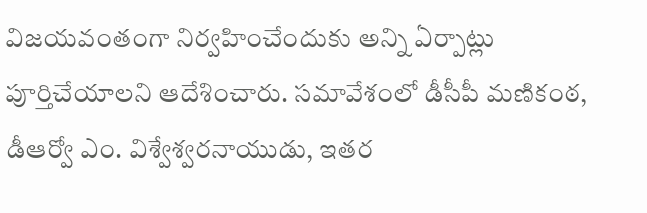విజయవంతంగా నిర్వహించేందుకు అన్ని ఏర్పాట్లు పూర్తిచేయాలని ఆదేశించారు. సమావేశంలో డీసీపీ మణికంఠ, డీఆర్వో ఎం. విశ్వేశ్వరనాయుడు, ఇతర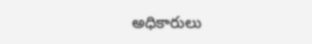అధికారులు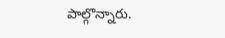పాల్గొన్నారు.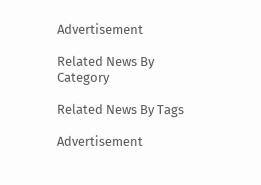Advertisement

Related News By Category

Related News By Tags

Advertisement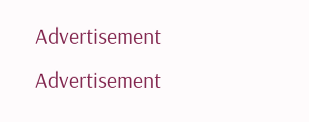Advertisement
Advertisement